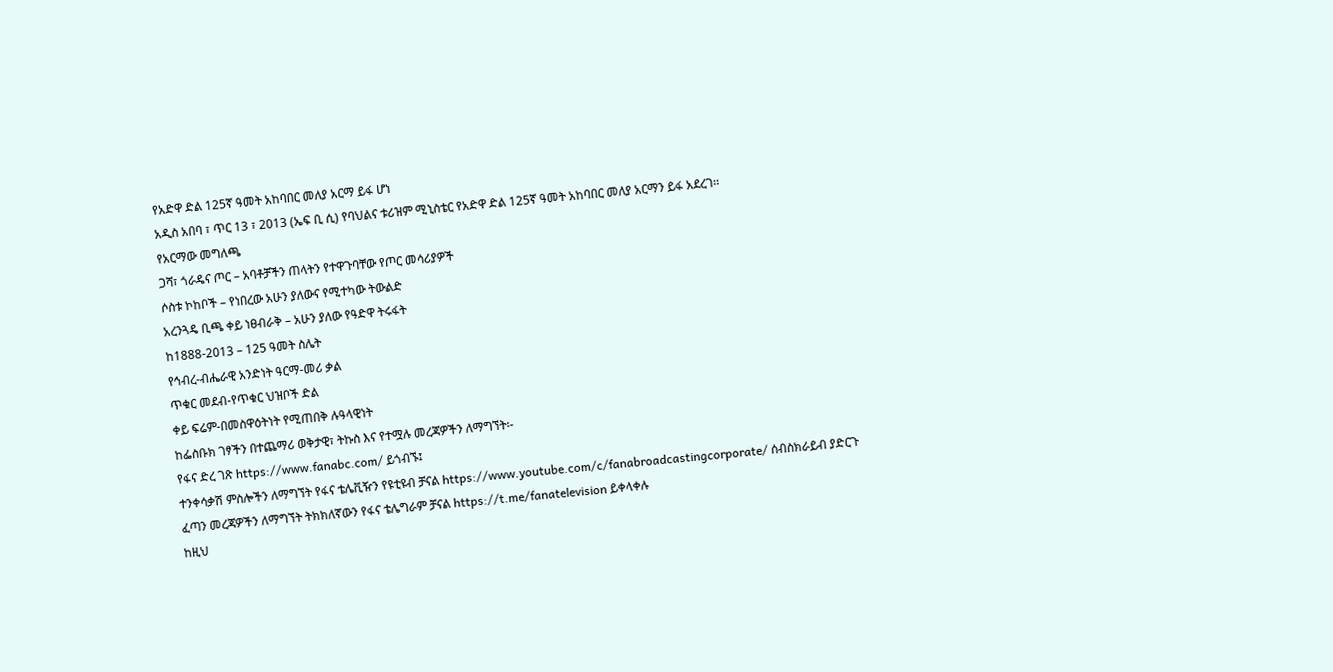የአድዋ ድል 125ኛ ዓመት አከባበር መለያ አርማ ይፋ ሆነ
አዲስ አበባ ፣ ጥር 13 ፣ 2013 (ኤፍ ቢ ሲ) የባህልና ቱሪዝም ሚኒስቴር የአድዋ ድል 125ኛ ዓመት አከባበር መለያ አርማን ይፋ አደረገ፡፡
የአርማው መግለጫ
ጋሻ፣ ጎራዴና ጦር – አባቶቻችን ጠላትን የተዋጉባቸው የጦር መሳሪያዎች
ሶስቱ ኮከቦች – የነበረው አሁን ያለውና የሚተካው ትውልድ
አረንጓዴ ቢጫ ቀይ ነፀብራቅ – አሁን ያለው የዓድዋ ትሩፋት
ከ1888-2013 – 125 ዓመት ስሌት
የኅብረ-ብሔራዊ አንድነት ዓርማ-መሪ ቃል
ጥቁር መደብ-የጥቁር ህዝቦች ድል
ቀይ ፍሬም-በመስዋዕትነት የሚጠበቅ ሉዓላዊነት
ከፌስቡክ ገፃችን በተጨማሪ ወቅታዊ፣ ትኩስ እና የተሟሉ መረጃዎችን ለማግኘት፡-
የፋና ድረ ገጽ https://www.fanabc.com/ ይጎብኙ፤
ተንቀሳቃሽ ምስሎችን ለማግኘት የፋና ቴሌቪዥን የዩቲዩብ ቻናል https://www.youtube.com/c/fanabroadcastingcorporate/ ሰብስክራይብ ያድርጉ
ፈጣን መረጃዎችን ለማግኘት ትክክለኛውን የፋና ቴሌግራም ቻናል https://t.me/fanatelevision ይቀላቀሉ
ከዚህ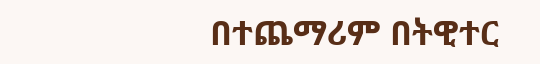በተጨማሪም በትዊተር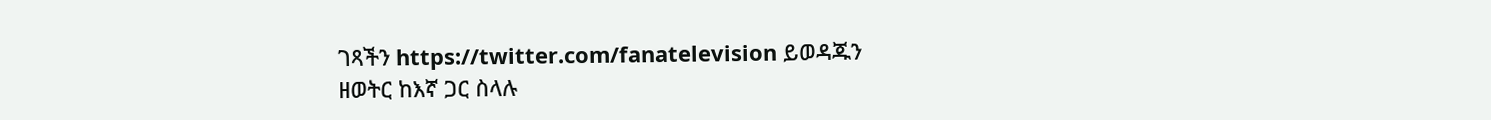ገጻችን https://twitter.com/fanatelevision ይወዳጁን
ዘወትር ከእኛ ጋር ስላሉ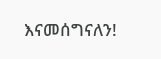እናመሰግናለን!